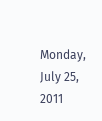Monday, July 25, 2011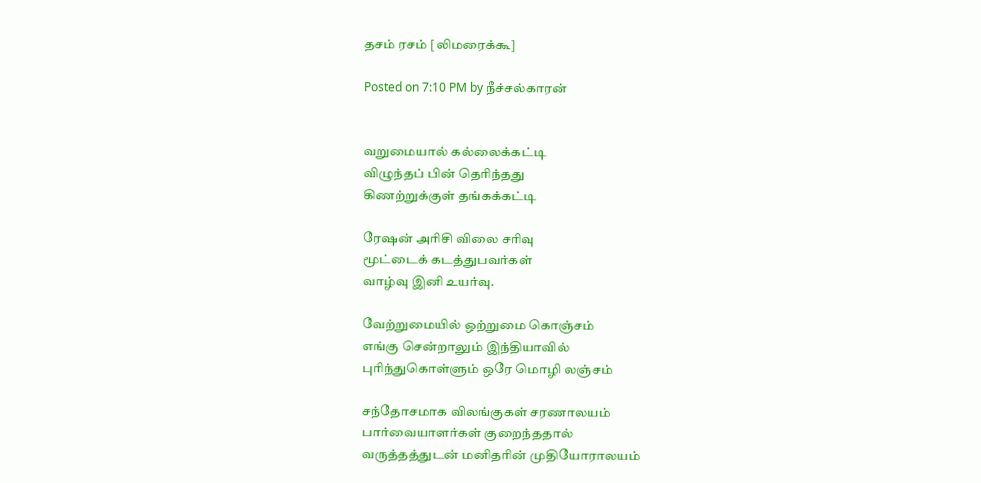தசம் ரசம் [லிமரைக்கூ]

Posted on 7:10 PM by நீச்சல்காரன்


வறுமையால் கல்லைக்கட்டி
விழுந்தப் பின் தெரிந்தது
கிணற்றுக்குள் தங்கக்கட்டி

ரேஷன் அரிசி விலை சரிவு
மூட்டைக் கடத்துபவர்கள்
வாழ்வு இனி உயர்வு.

வேற்றுமையில் ஒற்றுமை கொஞ்சம்
எங்கு சென்றாலும் இந்தியாவில்
புரிந்துகொள்ளும் ஒரே மொழி லஞ்சம்

சந்தோசமாக விலங்குகள் சரணாலயம்
பார்வையாளர்கள் குறைந்ததால்
வருத்தத்துடன் மனிதரின் முதியோராலயம்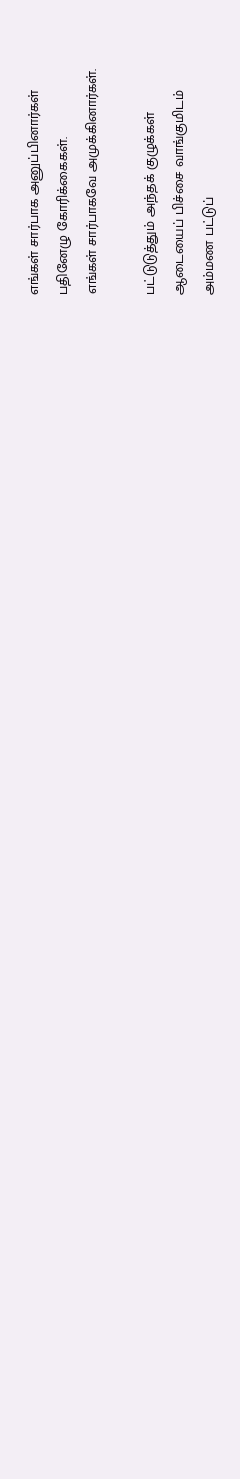எங்கள் சார்பாக அனுப்பினார்கள்
பதினேழு கோரிக்கைகள்.
எங்கள் சார்பாகவே அமுக்கினார்கள்.

பட்டுடுத்தும் அந்தக் குழுக்கள்
ஆடையைப் பிச்சை வாங்குமிடம்
அம்மண பட்டுப்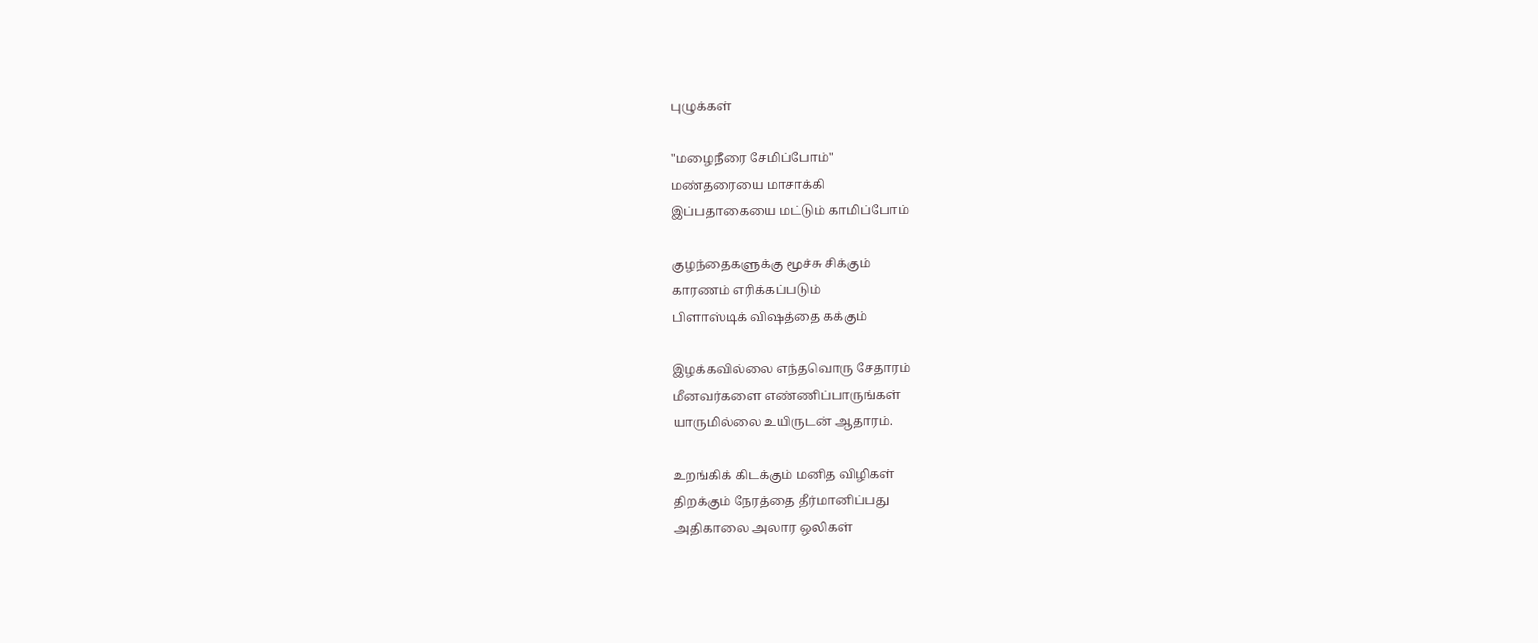புழுக்கள்

"மழைநீரை சேமிப்போம்"
மண்தரையை மாசாக்கி
இப்பதாகையை மட்டும் காமிப்போம்

குழந்தைகளுக்கு மூச்சு சிக்கும்
காரணம் எரிக்கப்படும்
பிளாஸ்டிக் விஷத்தை கக்கும்

இழக்கவில்லை எந்தவொரு சேதாரம்
மீனவர்களை எண்ணிப்பாருங்கள்
யாருமில்லை உயிருடன் ஆதாரம்.

உறங்கிக் கிடக்கும் மனித விழிகள்
திறக்கும் நேரத்தை தீர்மானிப்பது
அதிகாலை அலார ஒலிகள்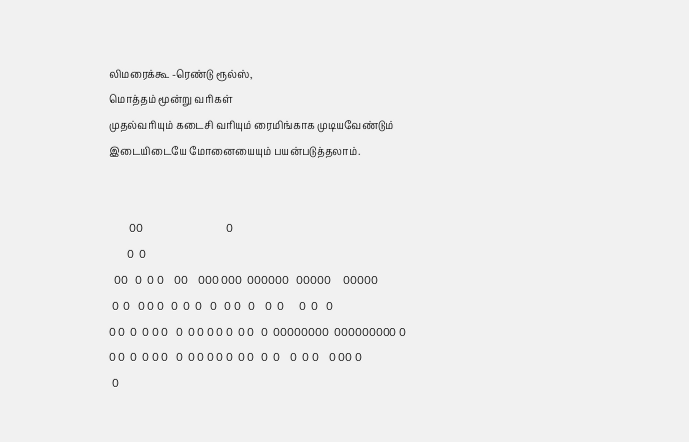லிமரைக்கூ -ரெண்டு ரூல்ஸ்,
மொத்தம் மூன்று வரிகள்
முதல்வரியும் கடைசி வரியும் ரைமிங்காக முடியவேண்டும் இடையிடையே மோனையையும் பயன்படுத்தலாம்.


        00                                 0
       0  0
  00   0  0 0    00    000 000  000000   00000     00000
 0  0   0 0 0   0  0  0   0   0 0   0    0  0      0  0   0
0 0  0  0 0 0   0  0 0 0 0 0  0 0   0  00000000  000000000 0
0 0  0  0 0 0   0  0 0 0 0 0  0 0   0  0    0  0 0    0 00 0
 0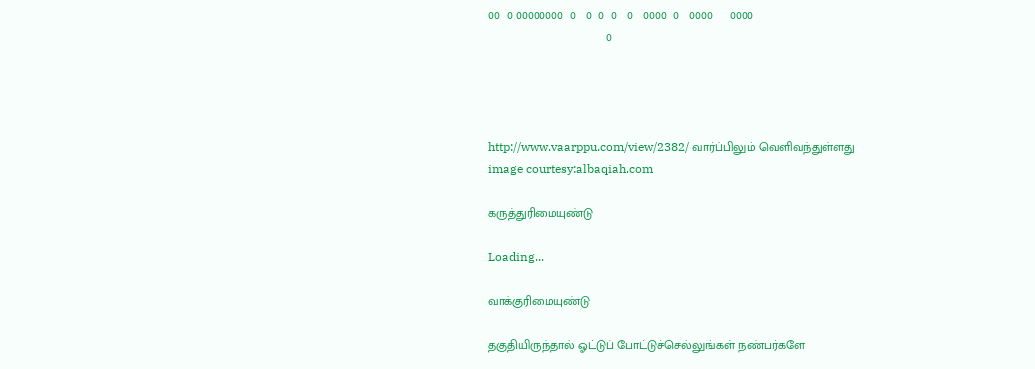00  0 00000000  0   0  0  0   0   0000  0   0000     0000
                                   0




http://www.vaarppu.com/view/2382/ வார்ப்பிலும் வெளிவந்துள்ளது
image courtesy:albaqiah.com

கருத்துரிமையுண்டு

Loading...

வாக்குரிமையுண்டு

தகுதியிருந்தால் ஓட்டுப் போட்டுச்செல்லுங்கள் நண்பர்களே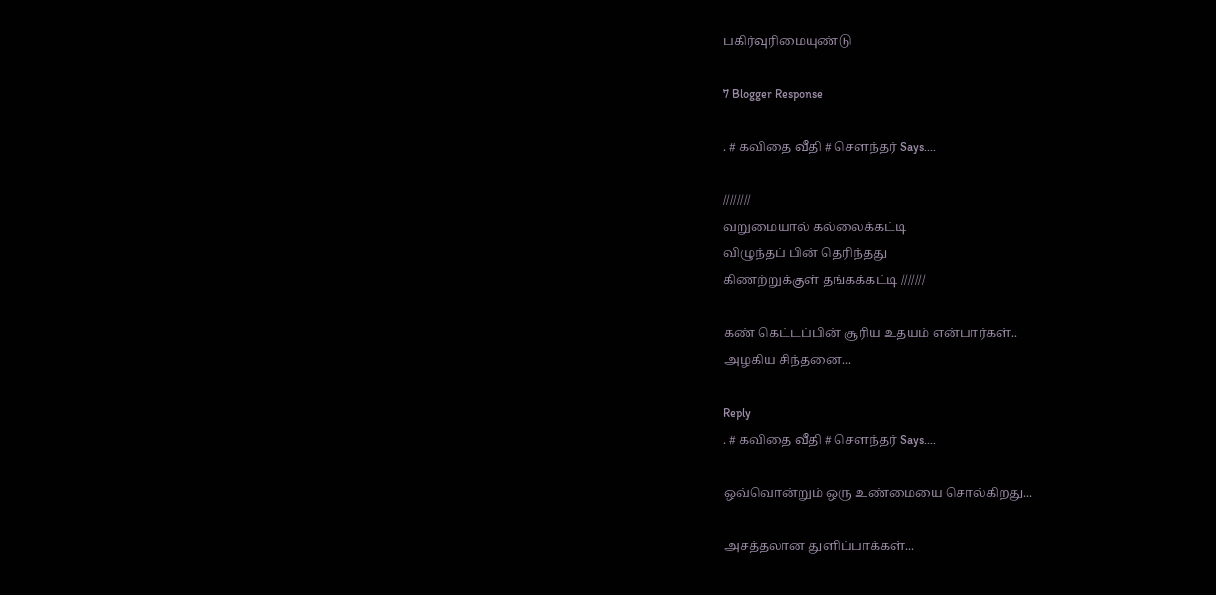பகிர்வுரிமையுண்டு

7 Blogger Response

. # கவிதை வீதி # சௌந்தர் Says....

////////
வறுமையால் கல்லைக்கட்டி
விழுந்தப் பின் தெரிந்தது
கிணற்றுக்குள் தங்கக்கட்டி ///////

கண் கெட்டப்பின் சூரிய உதயம் என்பார்கள்..
அழகிய சிந்தனை...

Reply
. # கவிதை வீதி # சௌந்தர் Says....

ஒவ்வொன்றும் ஒரு உண்மையை சொல்கிறது...

அசத்தலான துளிப்பாக்கள்...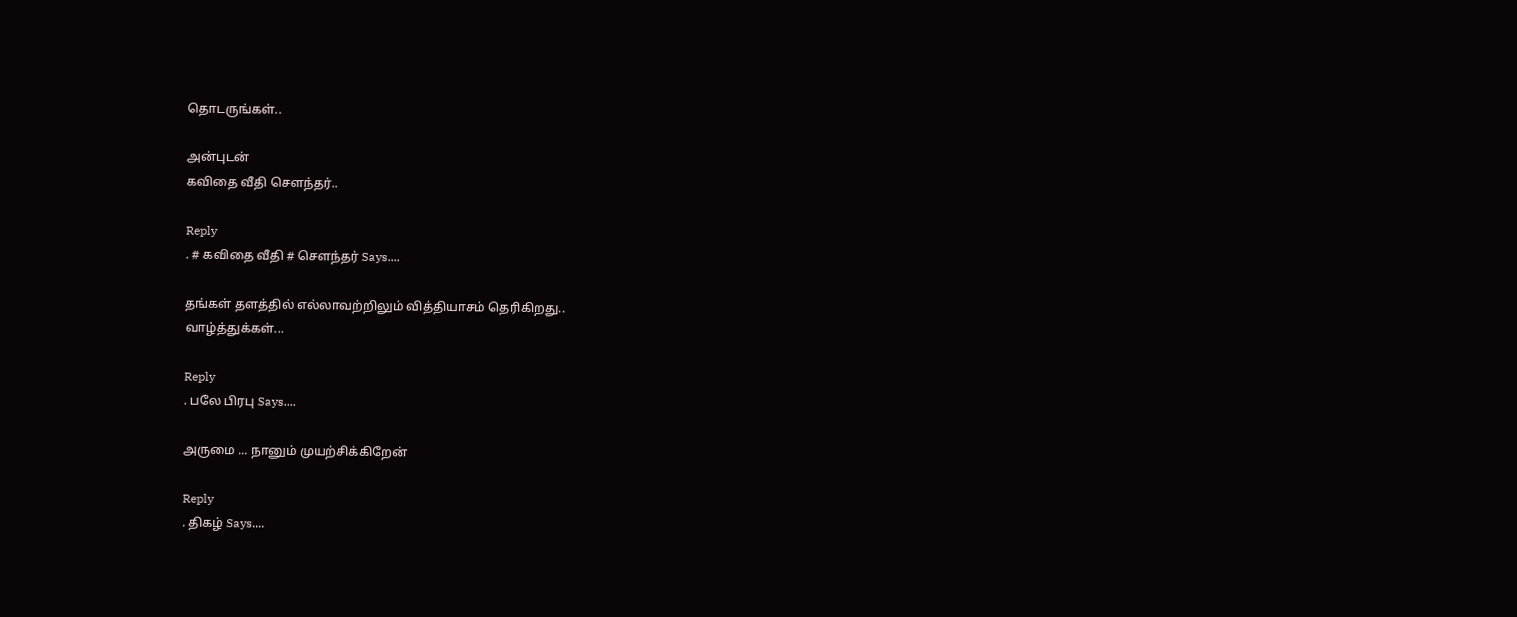தொடருங்கள்..

அன்புடன்
கவிதை வீதி சௌந்தர்..

Reply
. # கவிதை வீதி # சௌந்தர் Says....

தங்கள் தளத்தில் எல்லாவற்றிலும் வித்தியாசம் தெரிகிறது..
வாழ்த்துக்கள்...

Reply
. பலே பிரபு Says....

அருமை ... நானும் முயற்சிக்கிறேன்

Reply
. திகழ் Says....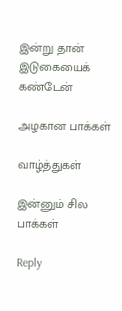இன்று தான் இடுகையைக் கண்டேன்

அழகான பாக்கள்

வாழ்த்துகள்

இன்னும் சில பாக்கள்

Reply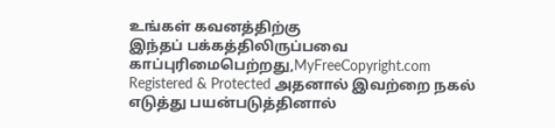உங்கள் கவனத்திற்கு
இந்தப் பக்கத்திலிருப்பவை காப்புரிமைபெற்றது,MyFreeCopyright.com Registered & Protected அதனால் இவற்றை நகல் எடுத்து பயன்படுத்தினால்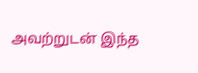அவற்றுடன் இந்த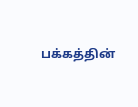பக்கத்தின்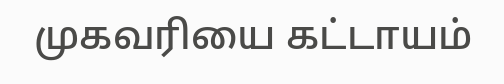முகவரியை கட்டாயம்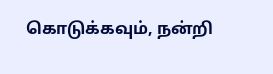கொடுக்கவும், நன்றி